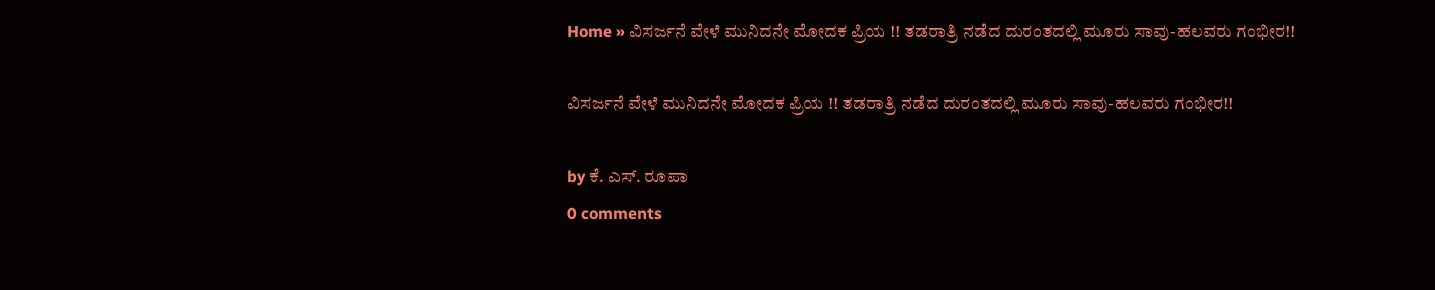Home » ವಿಸರ್ಜನೆ ವೇಳೆ ಮುನಿದನೇ ಮೋದಕ ಪ್ರಿಯ !! ತಡರಾತ್ರಿ ನಡೆದ ದುರಂತದಲ್ಲಿ ಮೂರು ಸಾವು-ಹಲವರು ಗಂಭೀರ!!

ವಿಸರ್ಜನೆ ವೇಳೆ ಮುನಿದನೇ ಮೋದಕ ಪ್ರಿಯ !! ತಡರಾತ್ರಿ ನಡೆದ ದುರಂತದಲ್ಲಿ ಮೂರು ಸಾವು-ಹಲವರು ಗಂಭೀರ!!

by ಕೆ. ಎಸ್. ರೂಪಾ
0 comments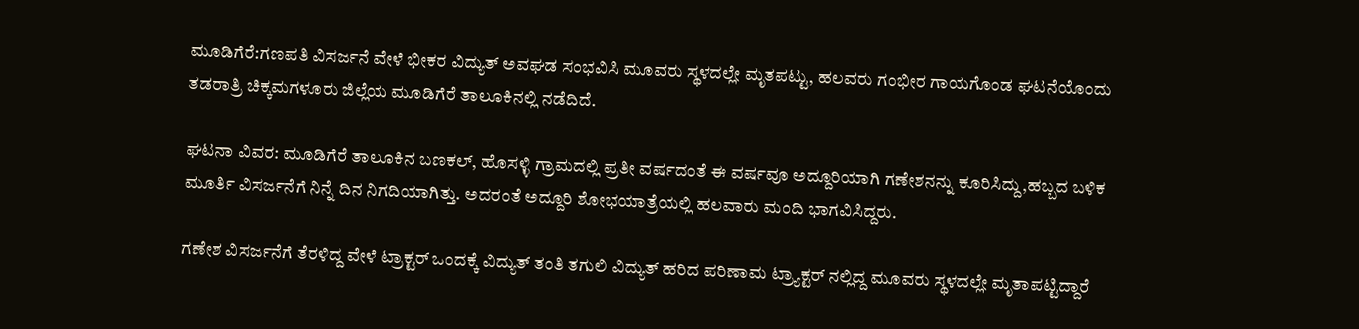ಮೂಡಿಗೆರೆ:ಗಣಪತಿ ವಿಸರ್ಜನೆ ವೇಳೆ ಭೀಕರ ವಿದ್ಯುತ್ ಅವಘಡ ಸಂಭವಿಸಿ ಮೂವರು ಸ್ಥಳದಲ್ಲೇ ಮೃತಪಟ್ಟು, ಹಲವರು ಗಂಭೀರ ಗಾಯಗೊಂಡ ಘಟನೆಯೊಂದು ತಡರಾತ್ರಿ ಚಿಕ್ಕಮಗಳೂರು ಜಿಲ್ಲೆಯ ಮೂಡಿಗೆರೆ ತಾಲೂಕಿನಲ್ಲಿ ನಡೆದಿದೆ.

ಘಟನಾ ವಿವರ: ಮೂಡಿಗೆರೆ ತಾಲೂಕಿನ ಬಣಕಲ್, ಹೊಸಳ್ಳಿ ಗ್ರಾಮದಲ್ಲಿ ಪ್ರತೀ ವರ್ಷದಂತೆ ಈ ವರ್ಷವೂ ಅದ್ದೂರಿಯಾಗಿ ಗಣೇಶನನ್ನು ಕೂರಿಸಿದ್ದು,ಹಬ್ಬದ ಬಳಿಕ ಮೂರ್ತಿ ವಿಸರ್ಜನೆಗೆ ನಿನ್ನೆ ದಿನ ನಿಗದಿಯಾಗಿತ್ತು. ಅದರಂತೆ ಅದ್ದೂರಿ ಶೋಭಯಾತ್ರೆಯಲ್ಲಿ ಹಲವಾರು ಮಂದಿ ಭಾಗವಿಸಿದ್ದರು.

ಗಣೇಶ ವಿಸರ್ಜನೆಗೆ ತೆರಳಿದ್ದ ವೇಳೆ ಟ್ರಾಕ್ಟರ್ ಒಂದಕ್ಕೆ ವಿದ್ಯುತ್ ತಂತಿ ತಗುಲಿ ವಿದ್ಯುತ್ ಹರಿದ ಪರಿಣಾಮ ಟ್ರ್ಯಾಕ್ಟರ್ ನಲ್ಲಿದ್ದ ಮೂವರು ಸ್ಥಳದಲ್ಲೇ ಮೃತಾಪಟ್ಟಿದ್ದಾರೆ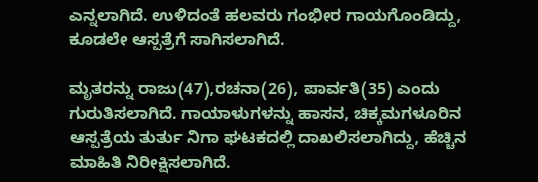ಎನ್ನಲಾಗಿದೆ. ಉಳಿದಂತೆ ಹಲವರು ಗಂಭೀರ ಗಾಯಗೊಂಡಿದ್ದು, ಕೂಡಲೇ ಆಸ್ಪತ್ರೆಗೆ ಸಾಗಿಸಲಾಗಿದೆ.

ಮೃತರನ್ನು ರಾಜು(47),ರಚನಾ(26), ಪಾರ್ವತಿ(35) ಎಂದು ಗುರುತಿಸಲಾಗಿದೆ. ಗಾಯಾಳುಗಳನ್ನು ಹಾಸನ, ಚಿಕ್ಕಮಗಳೂರಿನ ಆಸ್ಪತ್ರೆಯ ತುರ್ತು ನಿಗಾ ಘಟಕದಲ್ಲಿ ದಾಖಲಿಸಲಾಗಿದ್ದು, ಹೆಚ್ಚಿನ ಮಾಹಿತಿ ನಿರೀಕ್ಷಿಸಲಾಗಿದೆ.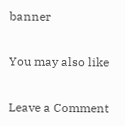banner

You may also like

Leave a Comment